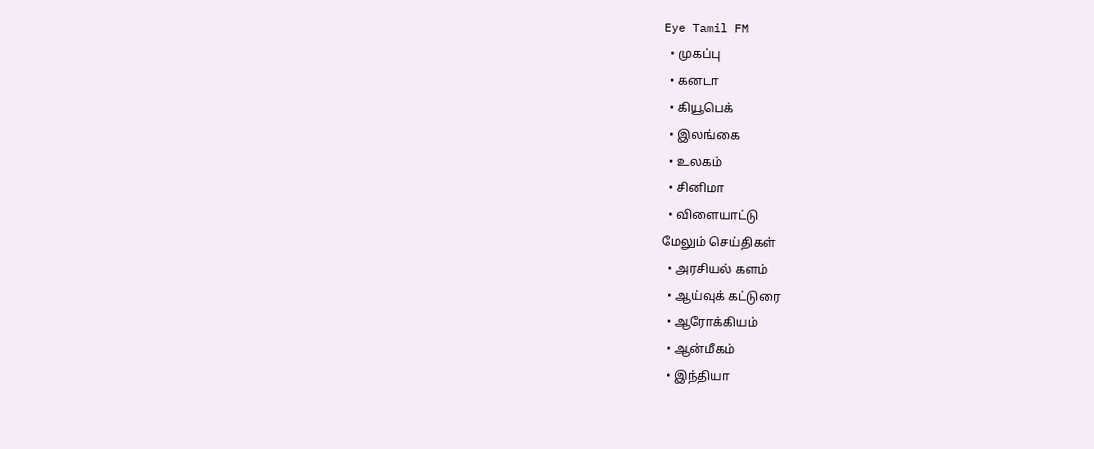Eye Tamil FM
  • முகப்பு
  • கனடா
  • கியூபெக்
  • இலங்கை
  • உலகம்
  • சினிமா
  • விளையாட்டு
மேலும் செய்திகள்
  • அரசியல் களம்
  • ஆய்வுக் கட்டுரை
  • ஆரோக்கியம்
  • ஆன்மீகம்
  • இந்தியா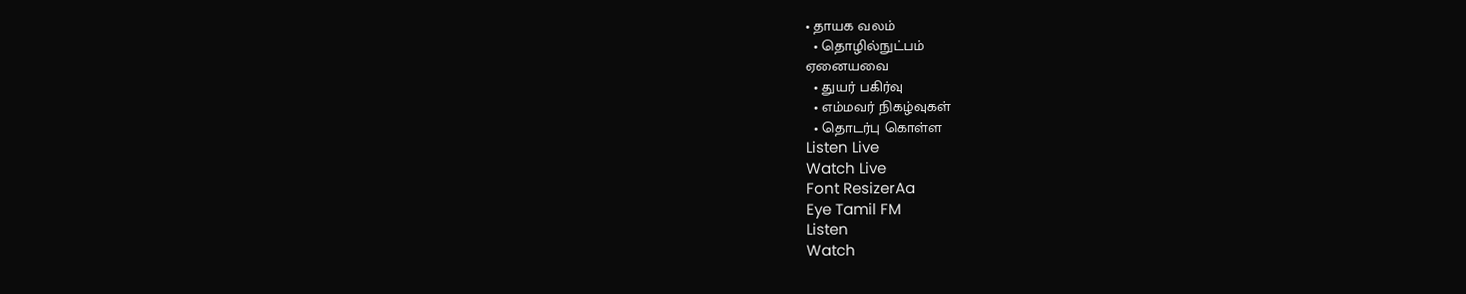• தாயக வலம்
  • தொழில்நுட்பம்
ஏனையவை
  • துயர் பகிர்வு
  • எம்மவர் நிகழ்வுகள்
  • தொடர்பு கொள்ள
Listen Live
Watch Live
Font ResizerAa
Eye Tamil FM
Listen
Watch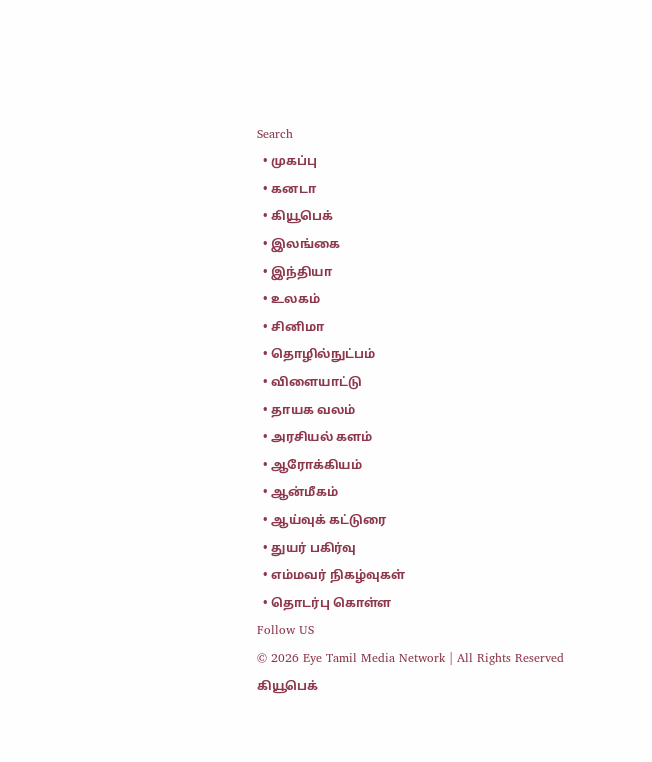Search
  • முகப்பு
  • கனடா
  • கியூபெக்
  • இலங்கை
  • இந்தியா
  • உலகம்
  • சினிமா
  • தொழில்நுட்பம்
  • விளையாட்டு
  • தாயக வலம்
  • அரசியல் களம்
  • ஆரோக்கியம்
  • ஆன்மீகம்
  • ஆய்வுக் கட்டுரை
  • துயர் பகிர்வு
  • எம்மவர் நிகழ்வுகள்
  • தொடர்பு கொள்ள
Follow US
© 2026 Eye Tamil Media Network | All Rights Reserved
கியூபெக்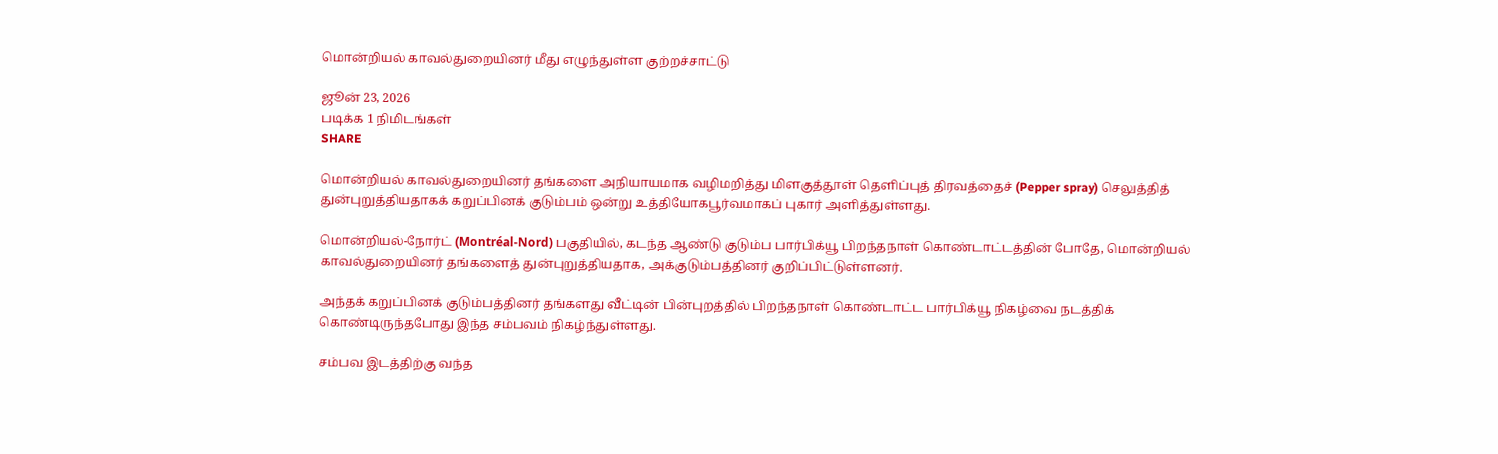மொன்றியல் காவல்துறையினர் மீது எழுந்துள்ள குற்றச்சாட்டு

ஜூன் 23, 2026
படிக்க 1 நிமிடங்கள்
SHARE

மொன்றியல் காவல்துறையினர் தங்களை அநியாயமாக வழிமறித்து மிளகுத்தூள் தெளிப்புத் திரவத்தைச் (Pepper spray) செலுத்தித் துன்புறுத்தியதாகக் கறுப்பினக் குடும்பம் ஒன்று உத்தியோகபூர்வமாகப் புகார் அளித்துள்ளது.

மொன்றியல்-நோர்ட் (Montréal-Nord) பகுதியில், கடந்த ஆண்டு குடும்ப பார்பிக்யூ பிறந்தநாள் கொண்டாட்டத்தின் போதே, மொன்றியல் காவல்துறையினர் தங்களைத் துன்புறுத்தியதாக, அக்குடும்பத்தினர் குறிப்பிட்டுள்ளனர்.

அந்தக் கறுப்பினக் குடும்பத்தினர் தங்களது வீட்டின் பின்புறத்தில் பிறந்தநாள் கொண்டாட்ட பார்பிக்யூ நிகழ்வை நடத்திக் கொண்டிருந்தபோது இந்த சம்பவம் நிகழ்ந்துள்ளது.

சம்பவ இடத்திற்கு வந்த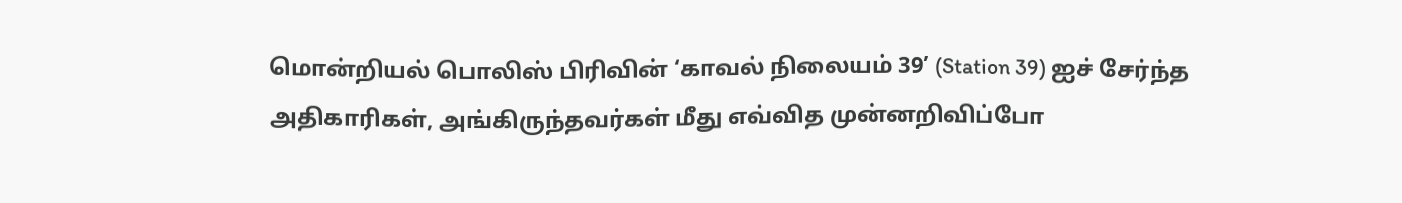மொன்றியல் பொலிஸ் பிரிவின் ‘காவல் நிலையம் 39’ (Station 39) ஐச் சேர்ந்த அதிகாரிகள், அங்கிருந்தவர்கள் மீது எவ்வித முன்னறிவிப்போ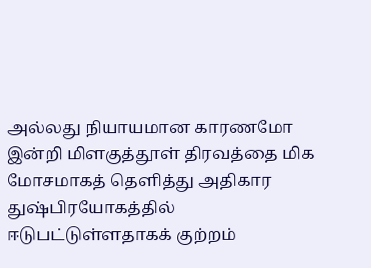அல்லது நியாயமான காரணமோ இன்றி மிளகுத்தூள் திரவத்தை மிக மோசமாகத் தெளித்து அதிகார துஷ்பிரயோகத்தில் ஈடுபட்டுள்ளதாகக் குற்றம்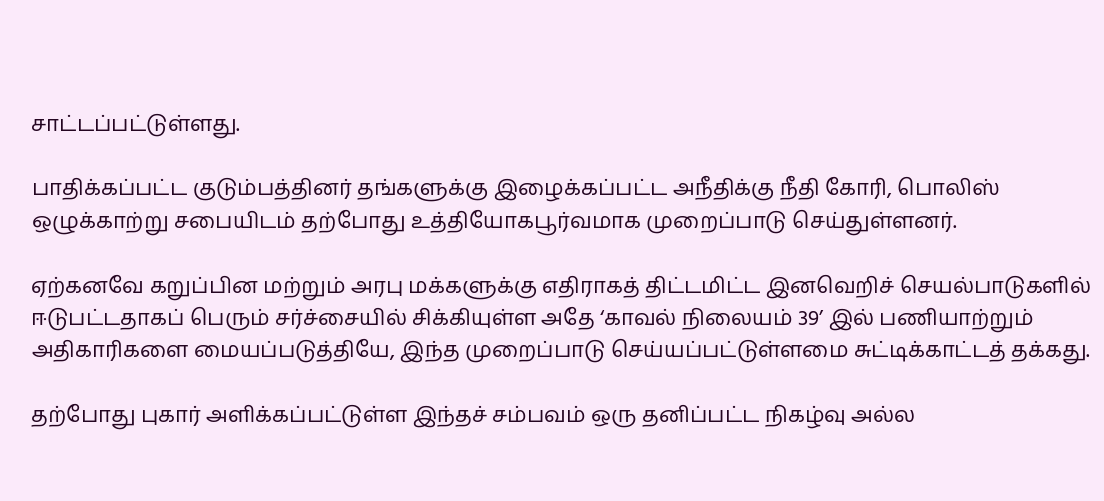சாட்டப்பட்டுள்ளது.

பாதிக்கப்பட்ட குடும்பத்தினர் தங்களுக்கு இழைக்கப்பட்ட அநீதிக்கு நீதி கோரி, பொலிஸ் ஒழுக்காற்று சபையிடம் தற்போது உத்தியோகபூர்வமாக முறைப்பாடு செய்துள்ளனர்.

ஏற்கனவே கறுப்பின மற்றும் அரபு மக்களுக்கு எதிராகத் திட்டமிட்ட இனவெறிச் செயல்பாடுகளில் ஈடுபட்டதாகப் பெரும் சர்ச்சையில் சிக்கியுள்ள அதே ‘காவல் நிலையம் 39’ இல் பணியாற்றும் அதிகாரிகளை மையப்படுத்தியே, இந்த முறைப்பாடு செய்யப்பட்டுள்ளமை சுட்டிக்காட்டத் தக்கது.

தற்போது புகார் அளிக்கப்பட்டுள்ள இந்தச் சம்பவம் ஒரு தனிப்பட்ட நிகழ்வு அல்ல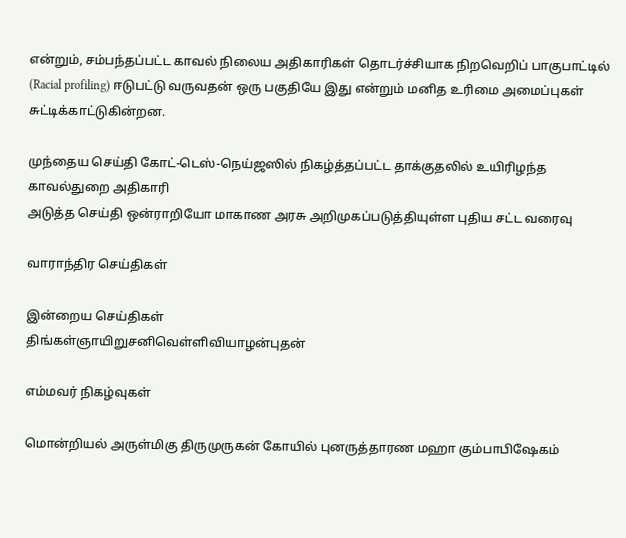என்றும், சம்பந்தப்பட்ட காவல் நிலைய அதிகாரிகள் தொடர்ச்சியாக நிறவெறிப் பாகுபாட்டில் (Racial profiling) ஈடுபட்டு வருவதன் ஒரு பகுதியே இது என்றும் மனித உரிமை அமைப்புகள் சுட்டிக்காட்டுகின்றன.

முந்தைய செய்தி கோட்-டெஸ்-நெய்ஜஸில் நிகழ்த்தப்பட்ட தாக்குதலில் உயிரிழந்த காவல்துறை அதிகாரி
அடுத்த செய்தி ஒன்ராறியோ மாகாண அரசு அறிமுகப்படுத்தியுள்ள புதிய சட்ட வரைவு

வாராந்திர செய்திகள்

இன்றைய செய்திகள்
திங்கள்ஞாயிறுசனிவெள்ளிவியாழன்புதன்

எம்மவர் நிகழ்வுகள்

மொன்றியல் அருள்மிகு திருமுருகன் கோயில் புனருத்தாரண மஹா கும்பாபிஷேகம்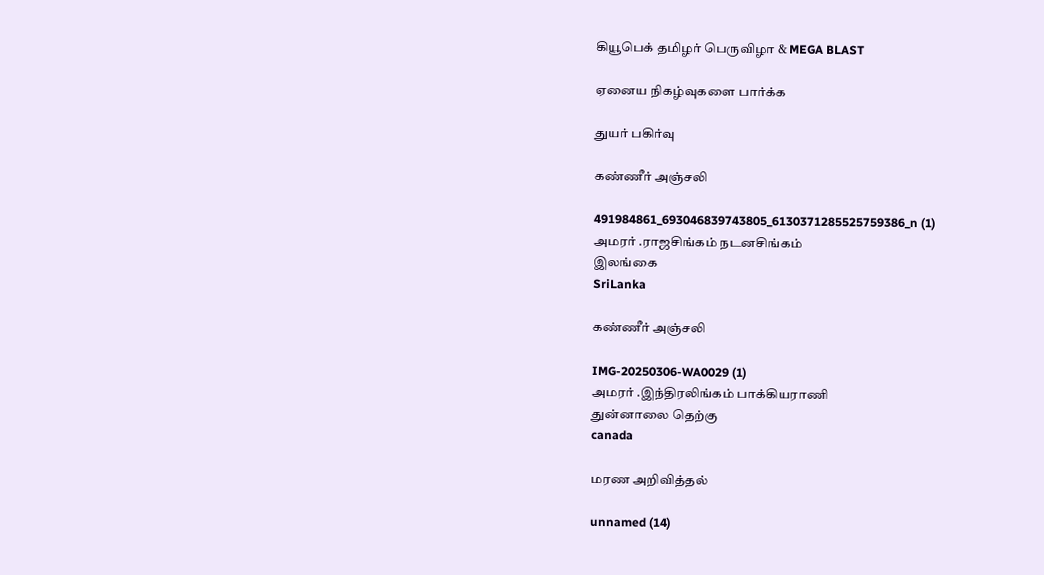கியூபெக் தமிழர் பெருவிழா & MEGA BLAST

ஏனைய நிகழ்வுகளை பார்க்க

துயர் பகிர்வு

கண்ணீர் அஞ்சலி

491984861_693046839743805_6130371285525759386_n (1)
அமரர் .ராஜசிங்கம் நடனசிங்கம்
இலங்கை
SriLanka

கண்ணீர் அஞ்சலி

IMG-20250306-WA0029 (1)
அமரர் .இந்திரலிங்கம் பாக்கியராணி
துன்னாலை தெற்கு
canada

மரண அறிவித்தல்

unnamed (14)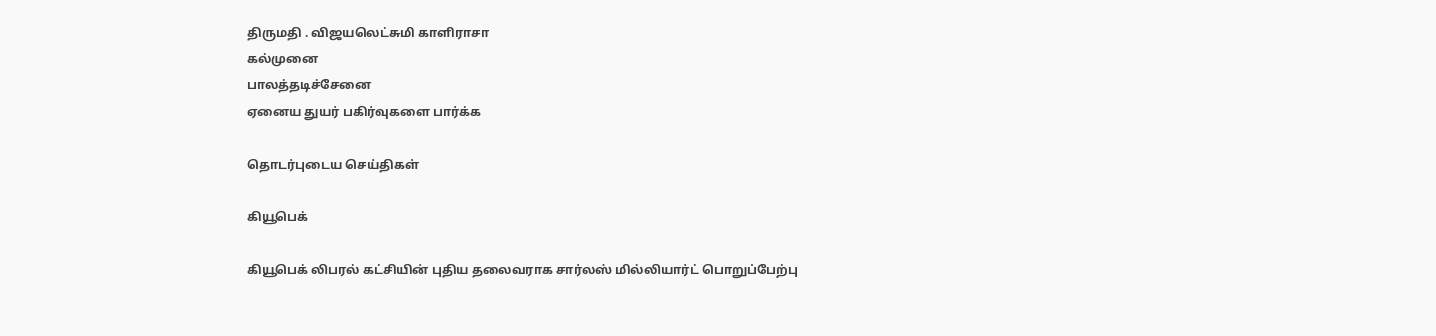திருமதி . விஜயலெட்சுமி காளிராசா
கல்முனை
பாலத்தடிச்சேனை
ஏனைய துயர் பகிர்வுகளை பார்க்க

தொடர்புடைய செய்திகள்

கியூபெக்

கியூபெக் லிபரல் கட்சியின் புதிய தலைவராக சார்லஸ் மில்லியார்ட் பொறுப்பேற்பு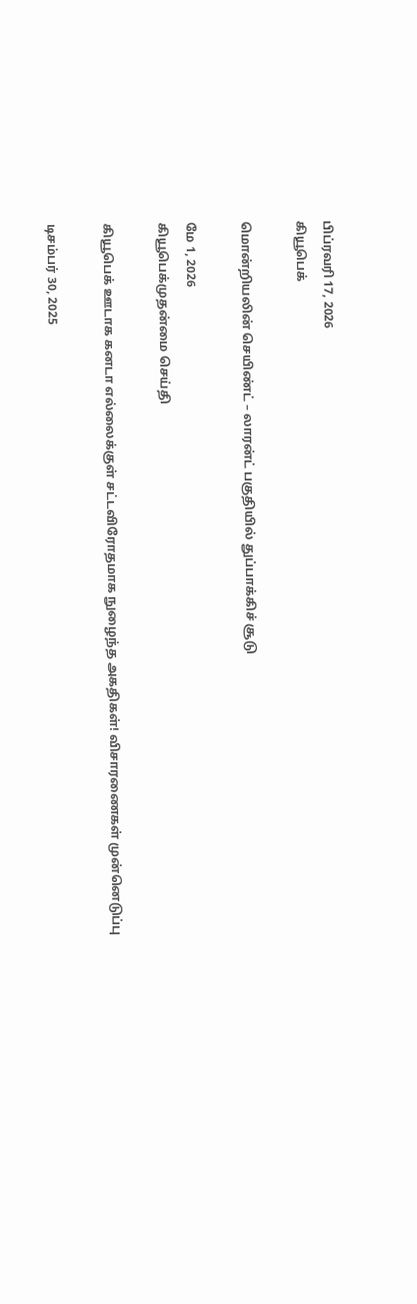பிப்ரவரி 17, 2026
கியூபெக்

மொன்றியலின் செயிண்ட் – லாரன்ட் பகுதியில் துப்பாக்கிச் சூடு

மே 1, 2026
கியூபெக்முதன்மை செய்தி

கியூபெக் ஊடாக கனடா எல்லைக்குள் சட்டவிரோதமாக நுழைந்த அகதிகள்! விசாரணைகள் முன்னெடுப்பு

டிசம்பர் 30, 2025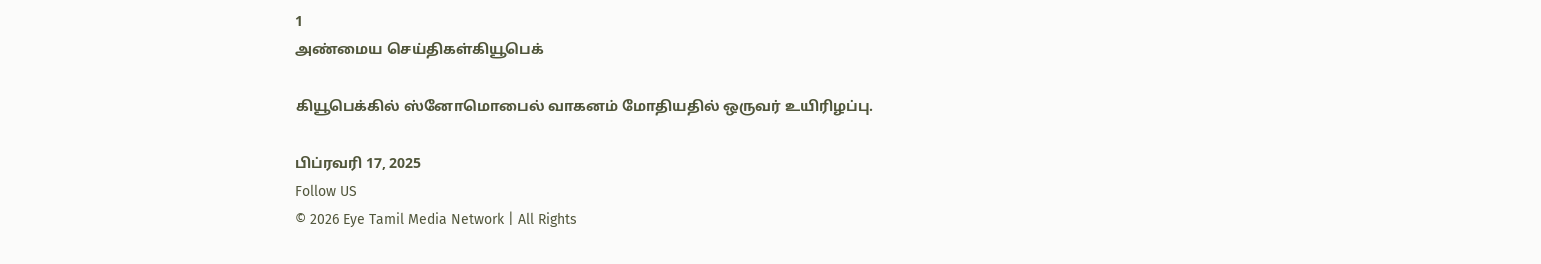1
அண்மைய செய்திகள்கியூபெக்

கியூபெக்கில் ஸ்னோமொபைல் வாகனம் மோதியதில் ஒருவர் உயிரிழப்பு.

பிப்ரவரி 17, 2025
Follow US
© 2026 Eye Tamil Media Network | All Rights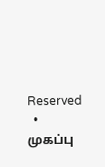Reserved
  • முகப்பு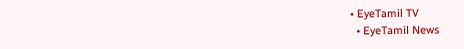• EyeTamil TV
  • EyeTamil News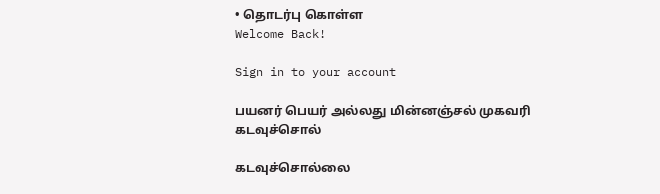• தொடர்பு கொள்ள
Welcome Back!

Sign in to your account

பயனர் பெயர் அல்லது மின்னஞ்சல் முகவரி
கடவுச்சொல்

கடவுச்சொல்லை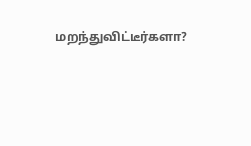மறந்துவிட்டீர்களா?